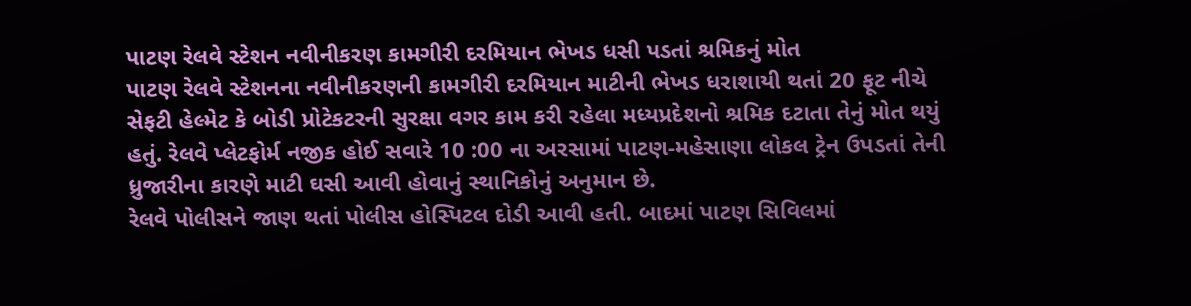પાટણ રેલવે સ્ટેશન નવીનીકરણ કામગીરી દરમિયાન ભેખડ ધસી પડતાં શ્રમિકનું મોત
પાટણ રેલવે સ્ટેશનના નવીનીકરણની કામગીરી દરમિયાન માટીની ભેખડ ધરાશાયી થતાં 20 ફૂટ નીચે સેફટી હેલ્મેટ કે બોડી પ્રોટેકટરની સુરક્ષા વગર કામ કરી રહેલા મધ્યપ્રદેશનો શ્રમિક દટાતા તેનું મોત થયું હતું. રેલવે પ્લેટફોર્મ નજીક હોઈ સવારે 10 :00 ના અરસામાં પાટણ-મહેસાણા લોકલ ટ્રેન ઉપડતાં તેની ધ્રુજારીના કારણે માટી ઘસી આવી હોવાનું સ્થાનિકોનું અનુમાન છે.
રેલવે પોલીસને જાણ થતાં પોલીસ હોસ્પિટલ દોડી આવી હતી. બાદમાં પાટણ સિવિલમાં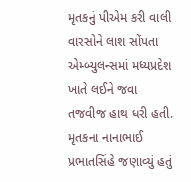મૃતકનું પીએમ કરી વાલી વારસોને લાશ સોંપતા એમ્બ્યુલન્સમાં મધ્યપ્રદેશ ખાતે લઈને જવા તજવીજ હાથ ધરી હતી. મૃતકના નાનાભાઈ પ્રભાતસિંહે જણાવ્યું હતું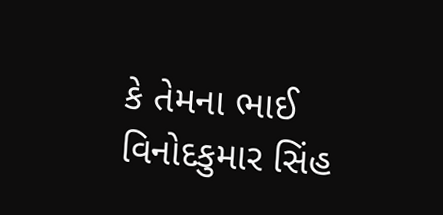કે તેમના ભાઈ વિનોદકુમાર સિંહ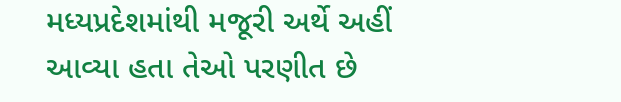મધ્યપ્રદેશમાંથી મજૂરી અર્થે અહીં આવ્યા હતા તેઓ પરણીત છે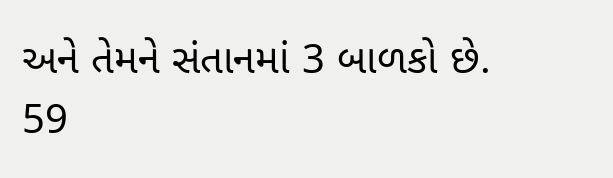અને તેમને સંતાનમાં 3 બાળકો છે.
59